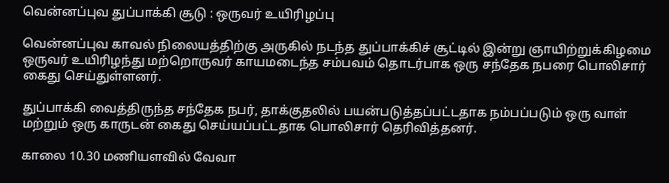வென்னப்புவ துப்பாக்கி சூடு : ஒருவர் உயிரிழப்பு

வென்னப்புவ காவல் நிலையத்திற்கு அருகில் நடந்த துப்பாக்கிச் சூட்டில் இன்று ஞாயிற்றுக்கிழமை ஒருவர் உயிரிழந்து மற்றொருவர் காயமடைந்த சம்பவம் தொடர்பாக ஒரு சந்தேக நபரை பொலிசார் கைது செய்துள்ளனர்.

துப்பாக்கி வைத்திருந்த சந்தேக நபர், தாக்குதலில் பயன்படுத்தப்பட்டதாக நம்பப்படும் ஒரு வாள் மற்றும் ஒரு காருடன் கைது செய்யப்பட்டதாக பொலிசார் தெரிவித்தனர்.

காலை 10.30 மணியளவில் வேவா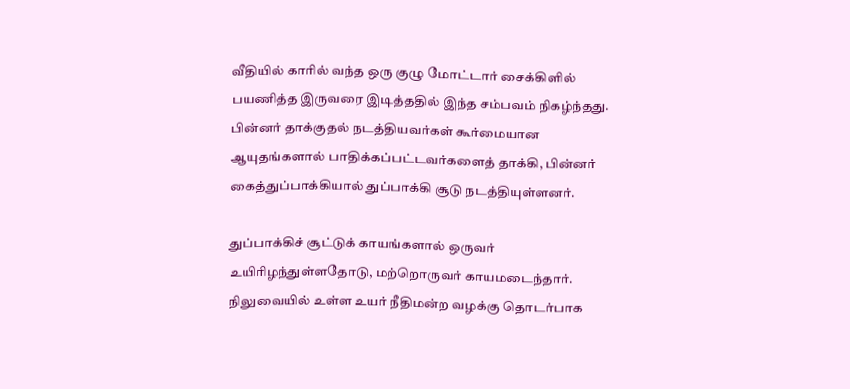வீதியில் காரில் வந்த ஒரு குழு மோட்டார் சைக்கிளில் பயணித்த இருவரை இடித்ததில் இந்த சம்பவம் நிகழ்ந்தது. பின்னர் தாக்குதல் நடத்தியவர்கள் கூர்மையான ஆயுதங்களால் பாதிக்கப்பட்டவர்களைத் தாக்கி, பின்னர் கைத்துப்பாக்கியால் துப்பாக்கி சூடு நடத்தியுள்ளனர்.

துப்பாக்கிச் சூட்டுக் காயங்களால் ஒருவர் உயிரிழந்துள்ளதோடு, மற்றொருவர் காயமடைந்தார். நிலுவையில் உள்ள உயர் நீதிமன்ற வழக்கு தொடர்பாக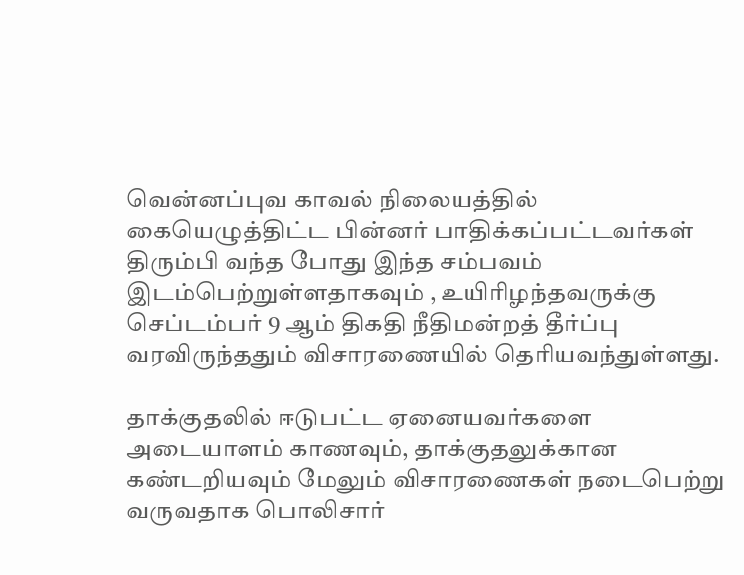வென்னப்புவ காவல் நிலையத்தில் கையெழுத்திட்ட பின்னர் பாதிக்கப்பட்டவர்கள் திரும்பி வந்த போது இந்த சம்பவம் இடம்பெற்றுள்ளதாகவும் , உயிரிழந்தவருக்கு செப்டம்பர் 9 ஆம் திகதி நீதிமன்றத் தீர்ப்பு வரவிருந்ததும் விசாரணையில் தெரியவந்துள்ளது.

தாக்குதலில் ஈடுபட்ட ஏனையவர்களை அடையாளம் காணவும், தாக்குதலுக்கான கண்டறியவும் மேலும் விசாரணைகள் நடைபெற்று வருவதாக பொலிசார்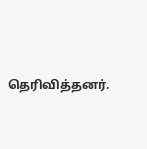தெரிவித்தனர்.